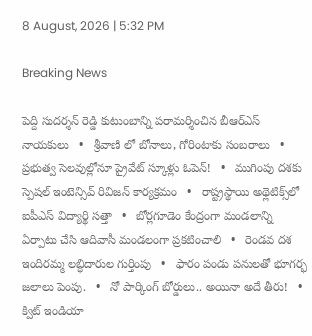8 August, 2026 | 5:32 PM

Breaking News

పెద్ది సుదర్శన్ రెడ్డి కుటుంబాన్ని పరామర్శించిన బీఆర్ఎస్ నాయకులు   •   శ్రీవాణి లో బోనాలు, గోరింటాకు సంబరాలు   •   ప్రభుత్వ సెలవుల్లోనూ ప్రైవేట్ స్కూళ్లు ఓపెన్!   •   ముగింపు దశకు స్పెషల్ ఇంటెన్సివ్ రివిజన్ కార్యక్రమం   •   రాష్ట్రస్థాయి అథ్లెటిక్స్‌లో ఐపీఎస్‌ విద్యార్థి సత్తా   •   బోర్లగూడెం కేంద్రంగా మండలాన్ని ఏర్పాటు చేసి ఆదివాసీ మండలంగా ప్రకటించాలి   •   రెండవ దశ ఇందిరమ్మ లబ్ధిదారుల గుర్తింపు   •   ఫారం పండు పనులతో భూగర్భ జలాలు పెంపు.   •   నో పార్కింగ్‌ బోర్డులు.. అయినా అదే తీరు!   •   క్విట్‌ ఇండియా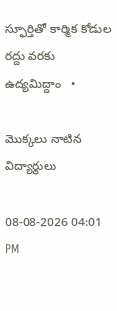స్ఫూర్తితో కార్మిక కోడుల రద్దు వరకు ఉద్యమిద్దాం   •

మొక్కలు నాటిన విద్యార్థులు

08-08-2026 04:01 PM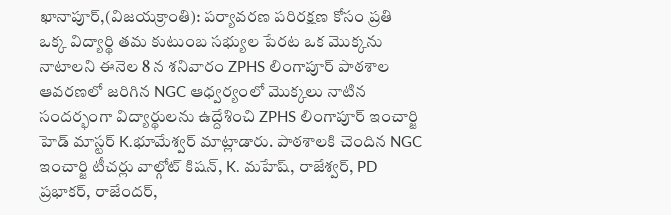ఖానాపూర్,(విజయక్రాంతి): పర్యావరణ పరిరక్షణ కోసం ప్రతి ఒక్క విద్యార్థి తమ కుటుంబ సభ్యుల పేరట ఒక మొక్కను నాటాలని ఈనెల 8 న శనివారం ZPHS లింగాపూర్ పాఠశాల ఆవరణలో జరిగిన NGC ఆధ్వర్యంలో మొక్కలు నాటిన సందర్భంగా విద్యార్థులను ఉద్దేశించి ZPHS లింగాపూర్ ఇంచార్జి హెడ్ మాస్టర్ K.భూమేశ్వర్ మాట్లాడారు. పాఠశాలకి చెందిన NGC ఇంచార్జి టీచర్లు వాల్గోట్ కిషన్, K. మహేష్, రాజేశ్వర్, PD ప్రభాకర్, రాజేందర్,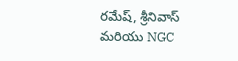రమేష్, శ్రీనివాస్ మరియు NGC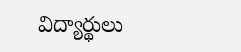విద్యార్థులు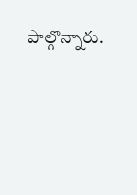పాల్గొన్నారు.